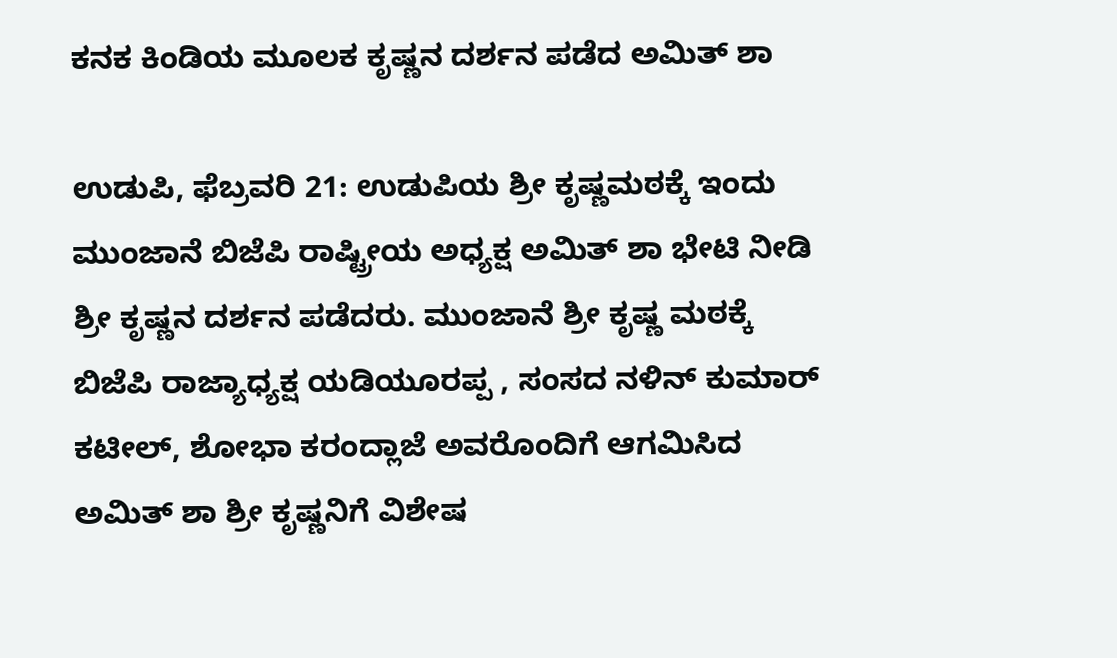ಕನಕ ಕಿಂಡಿಯ ಮೂಲಕ ಕೃಷ್ಣನ ದರ್ಶನ ಪಡೆದ ಅಮಿತ್ ಶಾ

ಉಡುಪಿ, ಫೆಬ್ರವರಿ 21: ಉಡುಪಿಯ ಶ್ರೀ ಕೃಷ್ಣಮಠಕ್ಕೆ ಇಂದು ಮುಂಜಾನೆ ಬಿಜೆಪಿ ರಾಷ್ಟ್ರೀಯ ಅಧ್ಯಕ್ಷ ಅಮಿತ್ ಶಾ ಭೇಟಿ ನೀಡಿ ಶ್ರೀ ಕೃಷ್ಣನ ದರ್ಶನ ಪಡೆದರು. ಮುಂಜಾನೆ ಶ್ರೀ ಕೃಷ್ಣ ಮಠಕ್ಕೆ ಬಿಜೆಪಿ ರಾಜ್ಯಾಧ್ಯಕ್ಷ ಯಡಿಯೂರಪ್ಪ , ಸಂಸದ ನಳಿನ್ ಕುಮಾರ್ ಕಟೀಲ್, ಶೋಭಾ ಕರಂದ್ಲಾಜೆ ಅವರೊಂದಿಗೆ ಆಗಮಿಸಿದ ಅಮಿತ್ ಶಾ ಶ್ರೀ ಕೃಷ್ಣನಿಗೆ ವಿಶೇಷ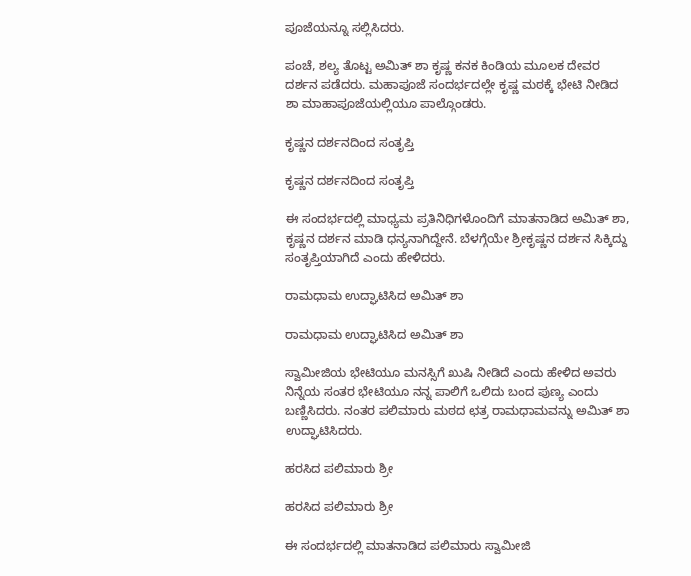ಪೂಜೆಯನ್ನೂ ಸಲ್ಲಿಸಿದರು.

ಪಂಚೆ, ಶಲ್ಯ ತೊಟ್ಟ ಅಮಿತ್ ಶಾ ಕೃಷ್ಣ ಕನಕ ಕಿಂಡಿಯ ಮೂಲಕ ದೇವರ ದರ್ಶನ ಪಡೆದರು. ಮಹಾಪೂಜೆ ಸಂದರ್ಭದಲ್ಲೇ ಕೃಷ್ಣ ಮಠಕ್ಕೆ ಭೇಟಿ ನೀಡಿದ ಶಾ ಮಾಹಾಪೂಜೆಯಲ್ಲಿಯೂ ಪಾಲ್ಗೊಂಡರು.

ಕೃಷ್ಣನ ದರ್ಶನದಿಂದ ಸಂತೃಪ್ತಿ

ಕೃಷ್ಣನ ದರ್ಶನದಿಂದ ಸಂತೃಪ್ತಿ

ಈ ಸಂದರ್ಭದಲ್ಲಿ ಮಾಧ್ಯಮ ಪ್ರತಿನಿಧಿಗಳೊಂದಿಗೆ ಮಾತನಾಡಿದ ಅಮಿತ್ ಶಾ, ಕೃಷ್ಣನ ದರ್ಶನ ಮಾಡಿ ಧನ್ಯನಾಗಿದ್ದೇನೆ. ಬೆಳಗ್ಗೆಯೇ ಶ್ರೀಕೃಷ್ಣನ ದರ್ಶನ ಸಿಕ್ಕಿದ್ದು ಸಂತೃಪ್ತಿಯಾಗಿದೆ ಎಂದು ಹೇಳಿದರು.

ರಾಮಧಾಮ ಉದ್ಘಾಟಿಸಿದ ಅಮಿತ್ ಶಾ

ರಾಮಧಾಮ ಉದ್ಘಾಟಿಸಿದ ಅಮಿತ್ ಶಾ

ಸ್ವಾಮೀಜಿಯ ಭೇಟಿಯೂ ಮನಸ್ಸಿಗೆ ಖುಷಿ ನೀಡಿದೆ ಎಂದು ಹೇಳಿದ ಅವರು ನಿನ್ನೆಯ ಸಂತರ ಭೇಟಿಯೂ ನನ್ನ ಪಾಲಿಗೆ ಒಲಿದು ಬಂದ ಪುಣ್ಯ ಎಂದು ಬಣ್ಣಿಸಿದರು. ನಂತರ ಪಲಿಮಾರು ಮಠದ ಛತ್ರ ರಾಮಧಾಮವನ್ನು ಅಮಿತ್ ಶಾ ಉದ್ಘಾಟಿಸಿದರು.

ಹರಸಿದ ಪಲಿಮಾರು ಶ್ರೀ

ಹರಸಿದ ಪಲಿಮಾರು ಶ್ರೀ

ಈ ಸಂದರ್ಭದಲ್ಲಿ ಮಾತನಾಡಿದ ಪಲಿಮಾರು ಸ್ವಾಮೀಜಿ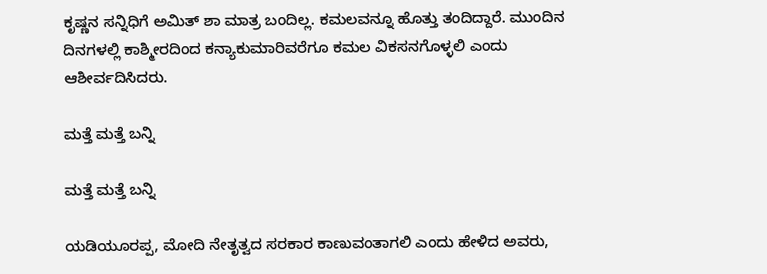ಕೃಷ್ಣನ ಸನ್ನಿಧಿಗೆ ಅಮಿತ್ ಶಾ ಮಾತ್ರ ಬಂದಿಲ್ಲ. ಕಮಲವನ್ನೂ ಹೊತ್ತು ತಂದಿದ್ದಾರೆ. ಮುಂದಿನ ದಿನಗಳಲ್ಲಿ ಕಾಶ್ಮೀರದಿಂದ ಕನ್ಯಾಕುಮಾರಿವರೆಗೂ ಕಮಲ ವಿಕಸನಗೊಳ್ಳಲಿ ಎಂದು ಆಶೀರ್ವದಿಸಿದರು.

ಮತ್ತೆ ಮತ್ತೆ ಬನ್ನಿ

ಮತ್ತೆ ಮತ್ತೆ ಬನ್ನಿ

ಯಡಿಯೂರಪ್ಪ, ಮೋದಿ ನೇತೃತ್ವದ ಸರಕಾರ ಕಾಣುವಂತಾಗಲಿ ಎಂದು ಹೇಳಿದ ಅವರು,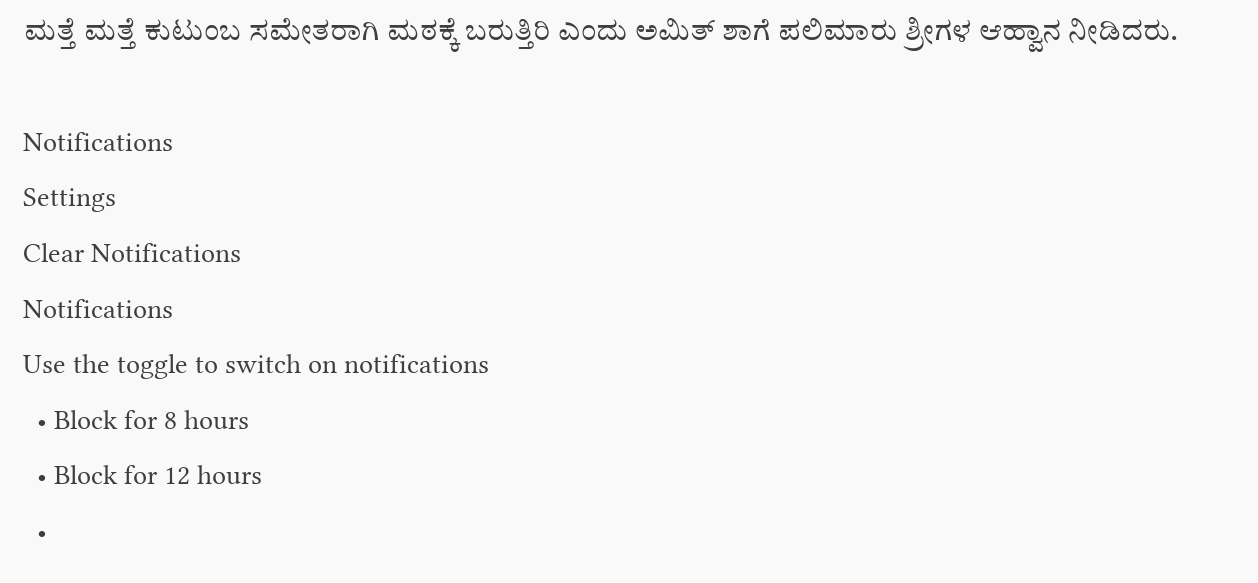ಮತ್ತೆ ಮತ್ತೆ ಕುಟುಂಬ ಸಮೇತರಾಗಿ ಮಠಕ್ಕೆ ಬರುತ್ತಿರಿ ಎಂದು ಅಮಿತ್ ಶಾಗೆ ಪಲಿಮಾರು ಶ್ರೀಗಳ ಆಹ್ವಾನ ನೀಡಿದರು.

Notifications
Settings
Clear Notifications
Notifications
Use the toggle to switch on notifications
  • Block for 8 hours
  • Block for 12 hours
  •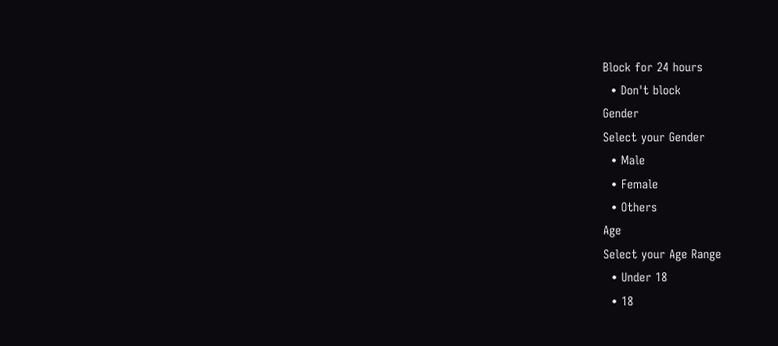Block for 24 hours
  • Don't block
Gender
Select your Gender
  • Male
  • Female
  • Others
Age
Select your Age Range
  • Under 18
  • 18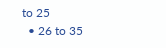to 25
  • 26 to 35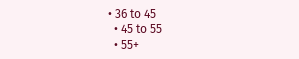• 36 to 45
  • 45 to 55
  • 55+